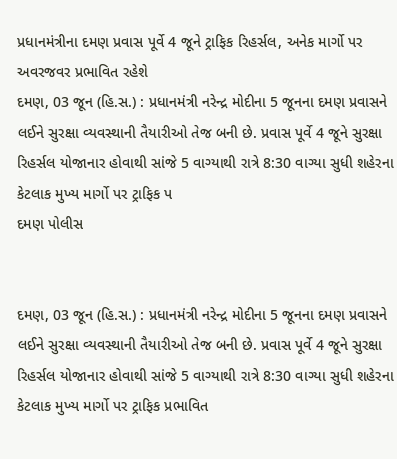પ્રધાનમંત્રીના દમણ પ્રવાસ પૂર્વે 4 જૂને ટ્રાફિક રિહર્સલ, અનેક માર્ગો પર અવરજવર પ્રભાવિત રહેશે
દમણ, 03 જૂન (હિ.સ.) : પ્રધાનમંત્રી નરેન્દ્ર મોદીના 5 જૂનના દમણ પ્રવાસને લઈને સુરક્ષા વ્યવસ્થાની તૈયારીઓ તેજ બની છે. પ્રવાસ પૂર્વે 4 જૂને સુરક્ષા રિહર્સલ યોજાનાર હોવાથી સાંજે 5 વાગ્યાથી રાત્રે 8:30 વાગ્યા સુધી શહેરના કેટલાક મુખ્ય માર્ગો પર ટ્રાફિક પ
દમણ પોલીસ


દમણ, 03 જૂન (હિ.સ.) : પ્રધાનમંત્રી નરેન્દ્ર મોદીના 5 જૂનના દમણ પ્રવાસને લઈને સુરક્ષા વ્યવસ્થાની તૈયારીઓ તેજ બની છે. પ્રવાસ પૂર્વે 4 જૂને સુરક્ષા રિહર્સલ યોજાનાર હોવાથી સાંજે 5 વાગ્યાથી રાત્રે 8:30 વાગ્યા સુધી શહેરના કેટલાક મુખ્ય માર્ગો પર ટ્રાફિક પ્રભાવિત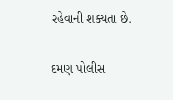રહેવાની શક્યતા છે.

દમણ પોલીસ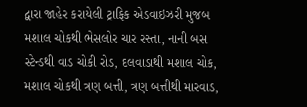દ્વારા જાહેર કરાયેલી ટ્રાફિક એડવાઇઝરી મુજબ મશાલ ચોકથી ભેસલોર ચાર રસ્તા, નાની બસ સ્ટેન્ડથી વાડ ચોકી રોડ, દલવાડાથી મશાલ ચોક, મશાલ ચોકથી ત્રણ બત્તી, ત્રણ બત્તીથી મારવાડ,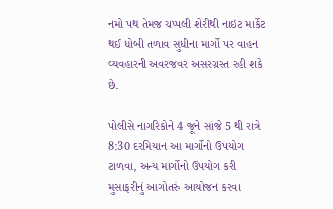નમો પથ તેમજ ચપ્પલી શેરીથી નાઇટ માર્કેટ થઈ ધોબી તળાવ સુધીના માર્ગો પર વાહન વ્યવહારની અવરજવર અસરગ્રસ્ત રહી શકે છે.

પોલીસે નાગરિકોને 4 જૂને સાંજે 5 થી રાત્રે 8:30 દરમિયાન આ માર્ગોનો ઉપયોગ ટાળવા, અન્ય માર્ગોનો ઉપયોગ કરી મુસાફરીનું આગોતરું આયોજન કરવા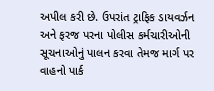અપીલ કરી છે. ઉપરાંત ટ્રાફિક ડાયવર્ઝન અને ફરજ પરના પોલીસ કર્મચારીઓની સૂચનાઓનું પાલન કરવા તેમજ માર્ગ પર વાહનો પાર્ક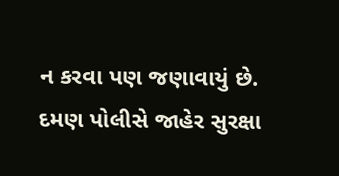ન કરવા પણ જણાવાયું છે. દમણ પોલીસે જાહેર સુરક્ષા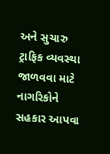અને સુચારુ ટ્રાફિક વ્યવસ્થા જાળવવા માટે નાગરિકોને સહકાર આપવા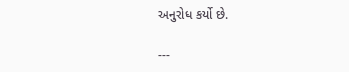અનુરોધ કર્યો છે.

---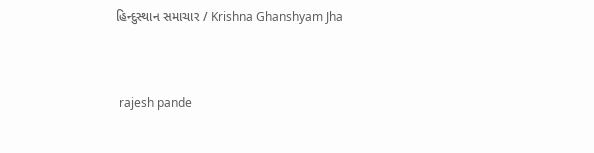હિન્દુસ્થાન સમાચાર / Krishna Ghanshyam Jha


 rajesh pande